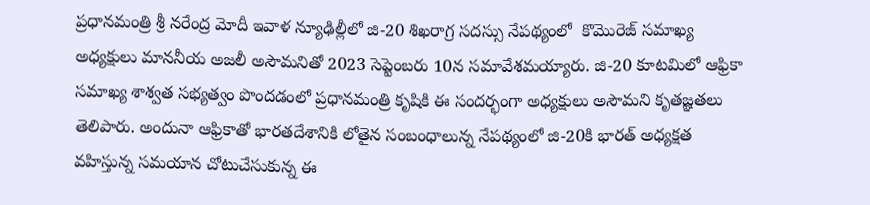ప్రధానమంత్రి శ్రీ నరేంద్ర మోదీ ఇవాళ న్యూఢిల్లీలో జి-20 శిఖరాగ్ర సదస్సు నేపథ్యంలో  కొమొరెజ్‌ సమాఖ్య అధ్యక్షులు మాననీయ అజలీ అసౌమనితో 2023 సెప్టెంబరు 10న సమావేశమయ్యారు. జి-20 కూటమిలో ఆఫ్రికా సమాఖ్య శాశ్వత సభ్యత్వం పొందడంలో ప్రధానమంత్రి కృషికి ఈ సందర్భంగా అధ్యక్షులు అసౌమని కృతజ్ఞతలు తెలిపారు. అందునా ఆఫ్రికాతో భారతదేశానికి లోతైన సంబంధాలున్న నేపథ్యంలో జి-20కి భారత్‌ అధ్యక్షత వహిస్తున్న సమయాన చోటుచేసుకున్న ఈ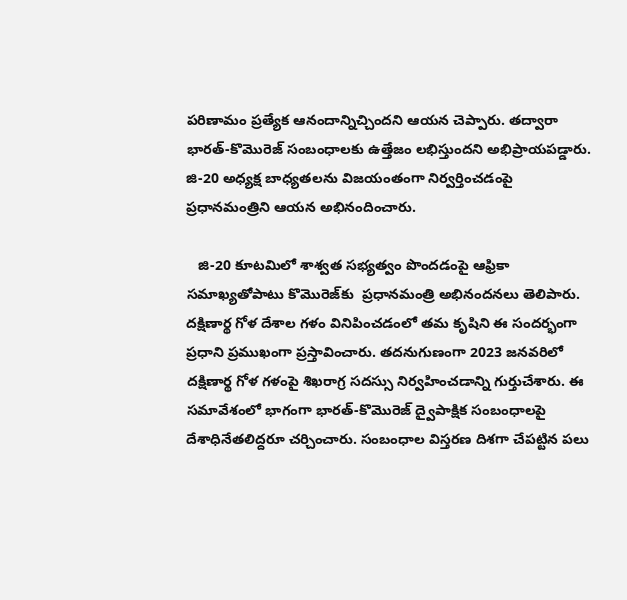పరిణామం ప్రత్యేక ఆనందాన్నిచ్చిందని ఆయన చెప్పారు. తద్వారా భారత్‌-కొమొరెజ్‌ సంబంధాలకు ఉత్తేజం లభిస్తుందని అభిప్రాయపడ్డారు. జి-20 అధ్యక్ష బాధ్యతలను విజయంతంగా నిర్వర్తించడంపై ప్రధానమంత్రిని ఆయన అభినందించారు.

   జి-20 కూటమిలో శాశ్వత సభ్యత్వం పొందడంపై ఆఫ్రికా సమాఖ్యతోపాటు కొమొరెజ్‌కు  ప్రధానమంత్రి అభినందనలు తెలిపారు. దక్షిణార్థ గోళ దేశాల గళం వినిపించడంలో తమ కృషిని ఈ సందర్భంగా ప్రధాని ప్రముఖంగా ప్రస్తావించారు. తదనుగుణంగా 2023 జనవరిలో దక్షిణార్థ గోళ గళంపై శిఖరాగ్ర సదస్సు నిర్వహించడాన్ని గుర్తుచేశారు. ఈ సమావేశంలో భాగంగా భారత్‌-కొమొరెజ్‌ ద్వైపాక్షిక సంబంధాలపై దేశాధినేతలిద్దరూ చర్చించారు. సంబంధాల విస్తరణ దిశగా చేపట్టిన పలు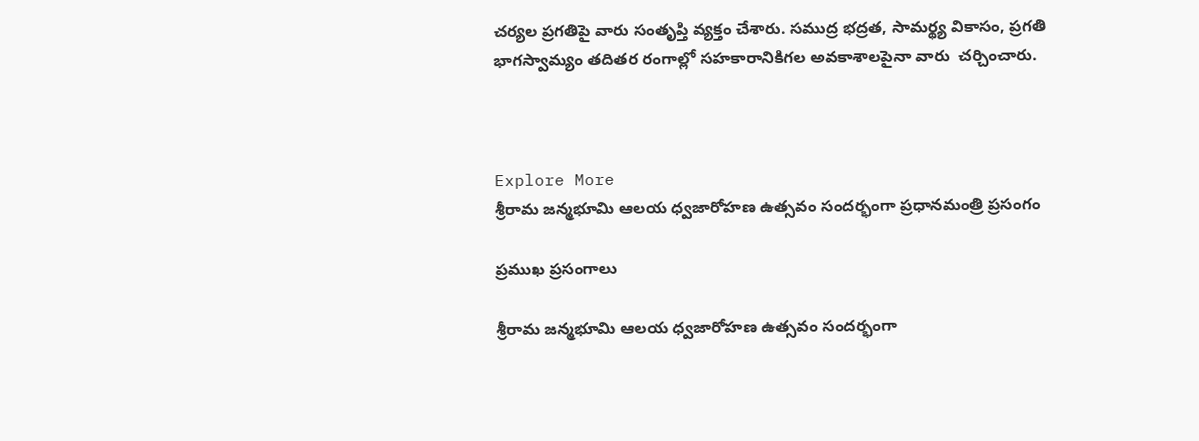చర్యల ప్రగతిపై వారు సంతృప్తి వ్యక్తం చేశారు. సముద్ర భద్రత, సామర్థ్య వికాసం, ప్రగతి భాగస్వామ్యం తదితర రంగాల్లో సహకారానికిగల అవకాశాలపైనా వారు  చర్చించారు.



Explore More
శ్రీరామ జన్మభూమి ఆలయ ధ్వజారోహణ ఉత్సవం సందర్భంగా ప్రధానమంత్రి ప్రసంగం

ప్రముఖ ప్రసంగాలు

శ్రీరామ జన్మభూమి ఆలయ ధ్వజారోహణ ఉత్సవం సందర్భంగా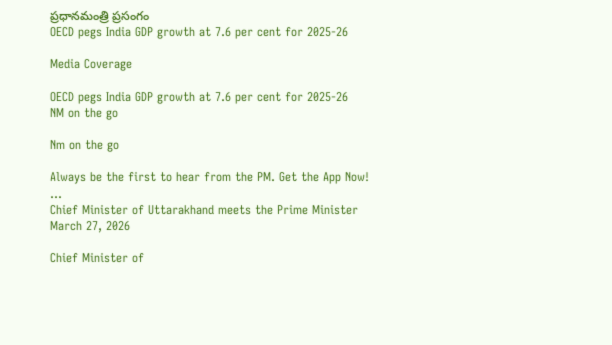ప్రధానమంత్రి ప్రసంగం
OECD pegs India GDP growth at 7.6 per cent for 2025-26

Media Coverage

OECD pegs India GDP growth at 7.6 per cent for 2025-26
NM on the go

Nm on the go

Always be the first to hear from the PM. Get the App Now!
...
Chief Minister of Uttarakhand meets the Prime Minister
March 27, 2026

Chief Minister of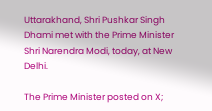Uttarakhand, Shri Pushkar Singh Dhami met with the Prime Minister Shri Narendra Modi, today, at New Delhi.

The Prime Minister posted on X;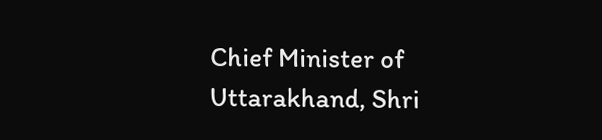Chief Minister of Uttarakhand, Shri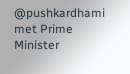@pushkardhami met Prime Minister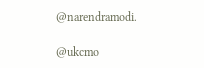@narendramodi.

@ukcmo